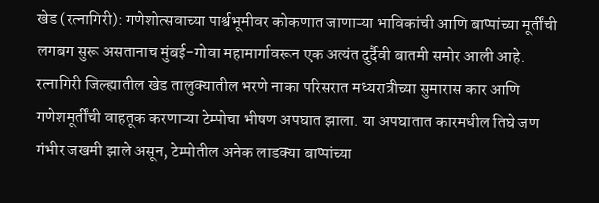खेड (रत्नागिरी): गणेशोत्सवाच्या पार्श्वभूमीवर कोकणात जाणाऱ्या भाविकांची आणि बाप्पांच्या मूर्तींची लगबग सुरू असतानाच मुंबई-गोवा महामार्गावरून एक अत्यंत दुर्दैवी बातमी समोर आली आहे. रत्नागिरी जिल्ह्यातील खेड तालुक्यातील भरणे नाका परिसरात मध्यरात्रीच्या सुमारास कार आणि गणेशमूर्तींची वाहतूक करणाऱ्या टेम्पोचा भीषण अपघात झाला. या अपघातात कारमधील तिघे जण गंभीर जखमी झाले असून, टेम्पोतील अनेक लाडक्या बाप्पांच्या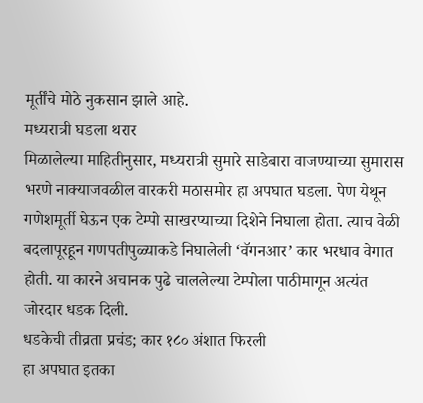मूर्तींचे मोठे नुकसान झाले आहे.
मध्यरात्री घडला थरार
मिळालेल्या माहितीनुसार, मध्यरात्री सुमारे साडेबारा वाजण्याच्या सुमारास भरणे नाक्याजवळील वारकरी मठासमोर हा अपघात घडला. पेण येथून गणेशमूर्ती घेऊन एक टेम्पो साखरप्याच्या दिशेने निघाला होता. त्याच वेळी बदलापूरहून गणपतीपुळ्याकडे निघालेली ‘वॅगनआर’ कार भरधाव वेगात होती. या कारने अचानक पुढे चाललेल्या टेम्पोला पाठीमागून अत्यंत जोरदार धडक दिली.
धडकेची तीव्रता प्रचंड; कार १८० अंशात फिरली
हा अपघात इतका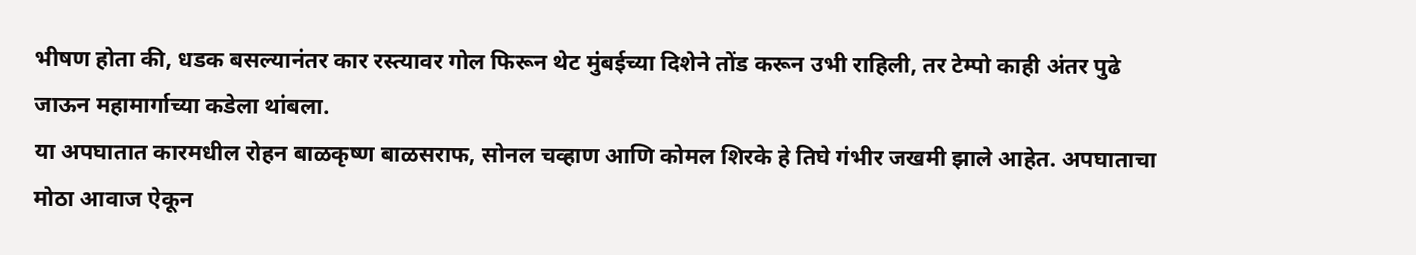भीषण होता की, धडक बसल्यानंतर कार रस्त्यावर गोल फिरून थेट मुंबईच्या दिशेने तोंड करून उभी राहिली, तर टेम्पो काही अंतर पुढे जाऊन महामार्गाच्या कडेला थांबला.
या अपघातात कारमधील रोहन बाळकृष्ण बाळसराफ, सोनल चव्हाण आणि कोमल शिरके हे तिघे गंभीर जखमी झाले आहेत. अपघाताचा मोठा आवाज ऐकून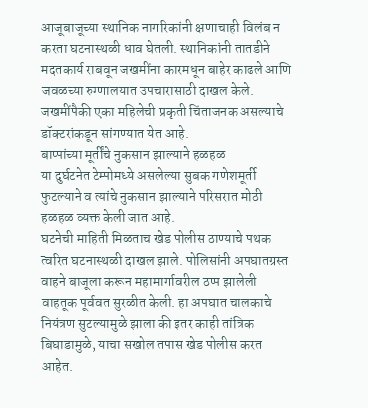आजूबाजूच्या स्थानिक नागरिकांनी क्षणाचाही विलंब न करता घटनास्थळी धाव घेतली. स्थानिकांनी तातडीने मदतकार्य राबवून जखमींना कारमधून बाहेर काढले आणि जवळच्या रुग्णालयात उपचारासाठी दाखल केले. जखमींपैकी एका महिलेची प्रकृती चिंताजनक असल्याचे डॉक्टरांकडून सांगण्यात येत आहे.
बाप्पांच्या मूर्तींचे नुकसान झाल्याने हळहळ
या दुर्घटनेत टेम्पोमध्ये असलेल्या सुबक गणेशमूर्ती फुटल्याने व त्यांचे नुकसान झाल्याने परिसरात मोठी हळहळ व्यक्त केली जात आहे.
घटनेची माहिती मिळताच खेड पोलीस ठाण्याचे पथक त्वरित घटनास्थळी दाखल झाले. पोलिसांनी अपघातग्रस्त वाहने बाजूला करून महामार्गावरील ठप्प झालेली वाहतूक पूर्ववत सुरळीत केली. हा अपघात चालकाचे नियंत्रण सुटल्यामुळे झाला की इतर काही तांत्रिक बिघाडामुळे, याचा सखोल तपास खेड पोलीस करत आहेत.